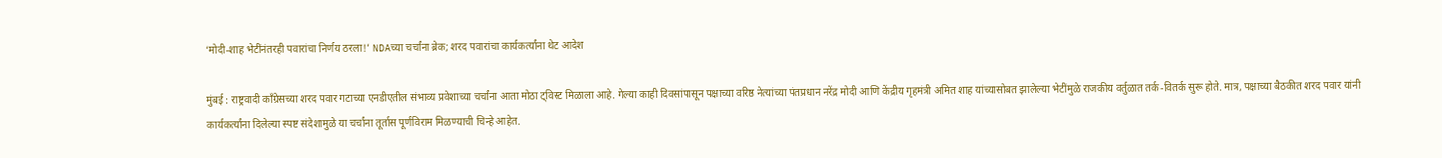‘मोदी-शाह भेटींनंतरही पवारांचा निर्णय ठरला!’ NDAच्या चर्चांना ब्रेक; शरद पवारांचा कार्यकर्त्यांना थेट आदेश

मुंबई : राष्ट्रवादी काँग्रेसच्या शरद पवार गटाच्या एनडीएतील संभाव्य प्रवेशाच्या चर्चांना आता मोठा ट्विस्ट मिळाला आहे. गेल्या काही दिवसांपासून पक्षाच्या वरिष्ठ नेत्यांच्या पंतप्रधान नरेंद्र मोदी आणि केंद्रीय गृहमंत्री अमित शाह यांच्यासोबत झालेल्या भेटींमुळे राजकीय वर्तुळात तर्क-वितर्क सुरू होते. मात्र, पक्षाच्या बैठकीत शरद पवार यांनी कार्यकर्त्यांना दिलेल्या स्पष्ट संदेशामुळे या चर्चांना तूर्तास पूर्णविराम मिळण्याची चिन्हे आहेत.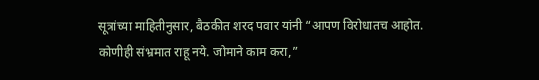सूत्रांच्या माहितीनुसार, बैठकीत शरद पवार यांनी “आपण विरोधातच आहोत. कोणीही संभ्रमात राहू नये. जोमाने काम करा,”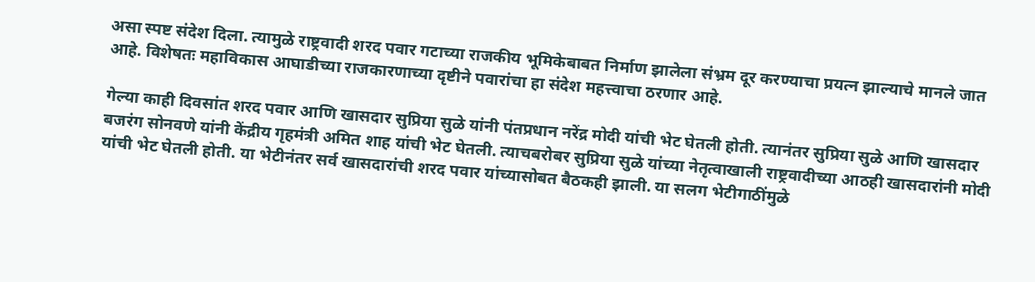असा स्पष्ट संदेश दिला. त्यामुळे राष्ट्रवादी शरद पवार गटाच्या राजकीय भूमिकेबाबत निर्माण झालेला संभ्रम दूर करण्याचा प्रयत्न झाल्याचे मानले जात आहे. विशेषतः महाविकास आघाडीच्या राजकारणाच्या दृष्टीने पवारांचा हा संदेश महत्त्वाचा ठरणार आहे.

गेल्या काही दिवसांत शरद पवार आणि खासदार सुप्रिया सुळे यांनी पंतप्रधान नरेंद्र मोदी यांची भेट घेतली होती. त्यानंतर सुप्रिया सुळे आणि खासदार बजरंग सोनवणे यांनी केंद्रीय गृहमंत्री अमित शाह यांची भेट घेतली. त्याचबरोबर सुप्रिया सुळे यांच्या नेतृत्वाखाली राष्ट्रवादीच्या आठही खासदारांनी मोदी यांची भेट घेतली होती. या भेटीनंतर सर्व खासदारांची शरद पवार यांच्यासोबत बैठकही झाली. या सलग भेटीगाठींमुळे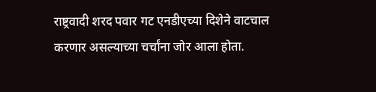राष्ट्रवादी शरद पवार गट एनडीएच्या दिशेने वाटचाल करणार असल्याच्या चर्चांना जोर आला होता.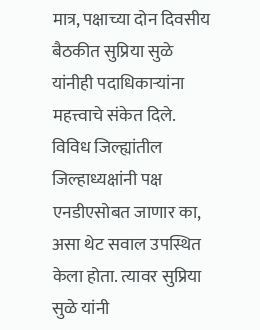मात्र, पक्षाच्या दोन दिवसीय बैठकीत सुप्रिया सुळे यांनीही पदाधिकाऱ्यांना महत्त्वाचे संकेत दिले. विविध जिल्ह्यांतील जिल्हाध्यक्षांनी पक्ष एनडीएसोबत जाणार का, असा थेट सवाल उपस्थित केला होता. त्यावर सुप्रिया सुळे यांनी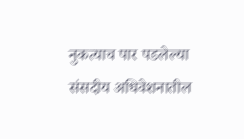नुकत्याच पार पडलेल्या संसदीय अधिवेशनातील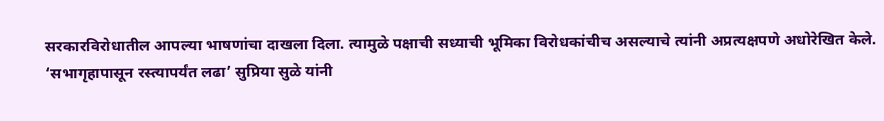सरकारविरोधातील आपल्या भाषणांचा दाखला दिला. त्यामुळे पक्षाची सध्याची भूमिका विरोधकांचीच असल्याचे त्यांनी अप्रत्यक्षपणे अधोरेखित केले.
‘सभागृहापासून रस्त्यापर्यंत लढा’ सुप्रिया सुळे यांनी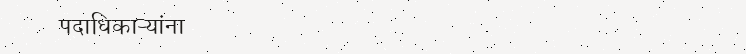पदाधिकाऱ्यांना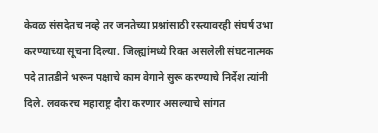केवळ संसदेतच नव्हे तर जनतेच्या प्रश्नांसाठी रस्त्यावरही संघर्ष उभा करण्याच्या सूचना दिल्या. जिल्ह्यांमध्ये रिक्त असलेली संघटनात्मक पदे तातडीने भरून पक्षाचे काम वेगाने सुरू करण्याचे निर्देश त्यांनी दिले. लवकरच महाराष्ट्र दौरा करणार असल्याचे सांगत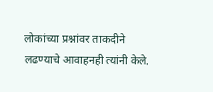लोकांच्या प्रश्नांवर ताकदीने लढण्याचे आवाहनही त्यांनी केले.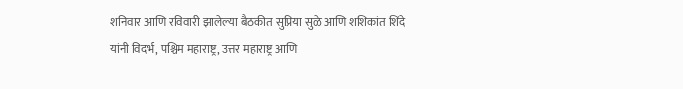शनिवार आणि रविवारी झालेल्या बैठकीत सुप्रिया सुळे आणि शशिकांत शिंदे यांनी विदर्भ, पश्चिम महाराष्ट्र, उत्तर महाराष्ट्र आणि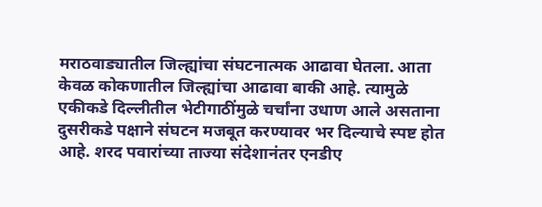मराठवाड्यातील जिल्ह्यांचा संघटनात्मक आढावा घेतला. आता केवळ कोकणातील जिल्ह्यांचा आढावा बाकी आहे. त्यामुळे एकीकडे दिल्लीतील भेटीगाठींमुळे चर्चांना उधाण आले असताना दुसरीकडे पक्षाने संघटन मजबूत करण्यावर भर दिल्याचे स्पष्ट होत आहे. शरद पवारांच्या ताज्या संदेशानंतर एनडीए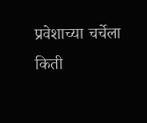प्रवेशाच्या चर्चेला किती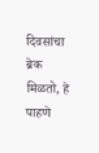दिवसांचा ब्रेक मिळतो, हे पाहणे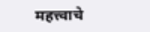महत्त्वाचे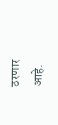ठरणार आहे.